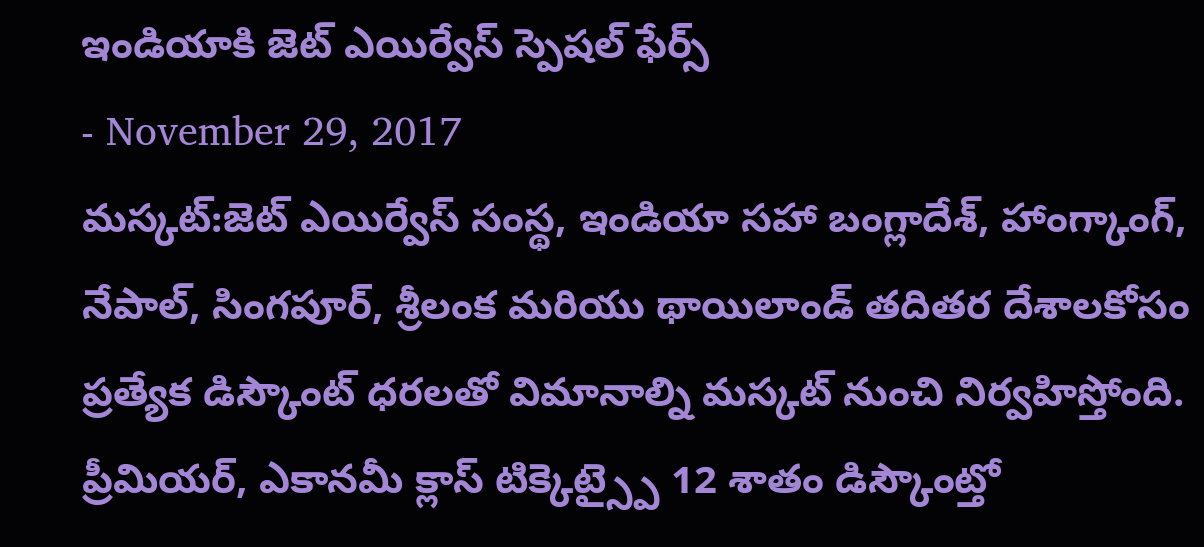ఇండియాకి జెట్ ఎయిర్వేస్ స్పెషల్ ఫేర్స్
- November 29, 2017
మస్కట్:జెట్ ఎయిర్వేస్ సంస్థ, ఇండియా సహా బంగ్లాదేశ్, హాంగ్కాంగ్, నేపాల్, సింగపూర్, శ్రీలంక మరియు థాయిలాండ్ తదితర దేశాలకోసం ప్రత్యేక డిస్కౌంట్ ధరలతో విమానాల్ని మస్కట్ నుంచి నిర్వహిస్తోంది. ప్రీమియర్, ఎకానమీ క్లాస్ టిక్కెట్స్పై 12 శాతం డిస్కౌంట్తో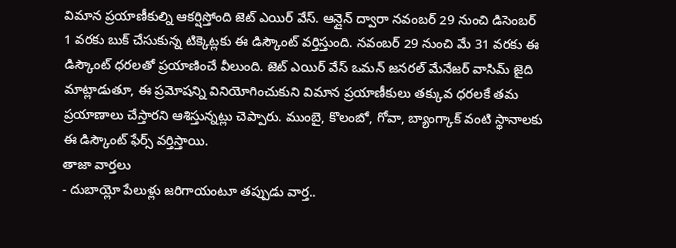విమాన ప్రయాణీకుల్ని ఆకర్షిస్తోంది జెట్ ఎయిర్ వేస్. ఆన్లైన్ ద్వారా నవంబర్ 29 నుంచి డిసెంబర్ 1 వరకు బుక్ చేసుకున్న టిక్కెట్లకు ఈ డిస్కౌంట్ వర్తిస్తుంది. నవంబర్ 29 నుంచి మే 31 వరకు ఈ డిస్కౌంట్ ధరలతో ప్రయాణించే వీలుంది. జెట్ ఎయిర్ వేస్ ఒమన్ జనరల్ మేనేజర్ వాసిమ్ జైది మాట్లాడుతూ, ఈ ప్రమోషన్ని వినియోగించుకుని విమాన ప్రయాణీకులు తక్కువ ధరలకే తమ ప్రయాణాలు చేస్తారని ఆశిస్తున్నట్లు చెప్పారు. ముంబై, కొలంబో, గోవా, బ్యాంగ్కాక్ వంటి స్థానాలకు ఈ డిస్కౌంట్ ఫేర్స్ వర్తిస్తాయి.
తాజా వార్తలు
- దుబాయ్లో పేలుళ్లు జరిగాయంటూ తప్పుడు వార్త..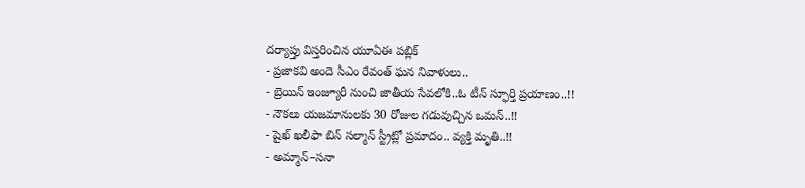దర్యాప్తు విస్తరించిన యూఏఈ పబ్లిక్
- ప్రజాకవి అందె సీఎం రేవంత్ ఘన నివాళులు..
- బ్రెయిన్ ఇంజ్యూరీ నుంచి జాతీయ సేవలోకి..ఓ టీన్ స్ఫూర్తి ప్రయాణం..!!
- నౌకలు యజమానులకు 30 రోజుల గడువుచ్చిన ఒమన్..!!
- షైఖ్ ఖలీఫా బిన్ సల్మాన్ స్ట్రీట్లో ప్రమాదం.. వ్యక్తి మృతి..!!
- అమ్మాన్–సనా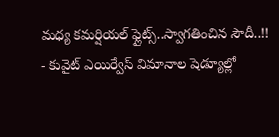మధ్య కమర్షియల్ ఫ్లైట్స్..స్వాగతించిన సౌదీ..!!
- కువైట్ ఎయిర్వేస్ విమానాల షెడ్యూల్లో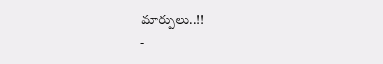మార్పులు..!!
-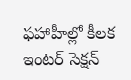ఫహాహీల్లో కీలక ఇంటర్ సెక్షన్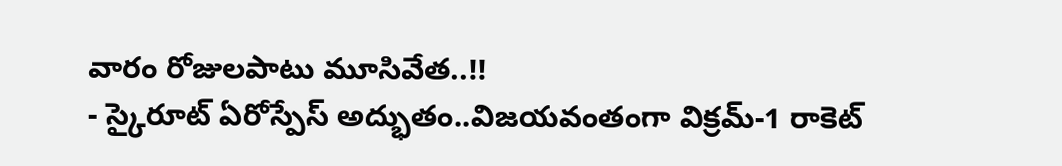వారం రోజులపాటు మూసివేత..!!
- స్కైరూట్ ఏరోస్పేస్ అద్భుతం..విజయవంతంగా విక్రమ్-1 రాకెట్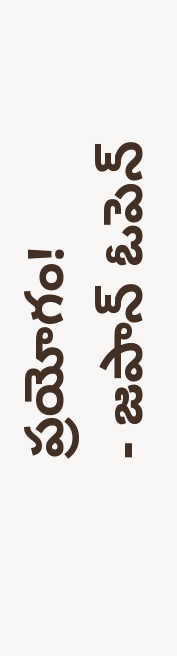ప్రయోగం!
- జపాన్ ఓపెన్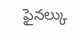ఫైనల్కు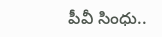పీవీ సింధు..